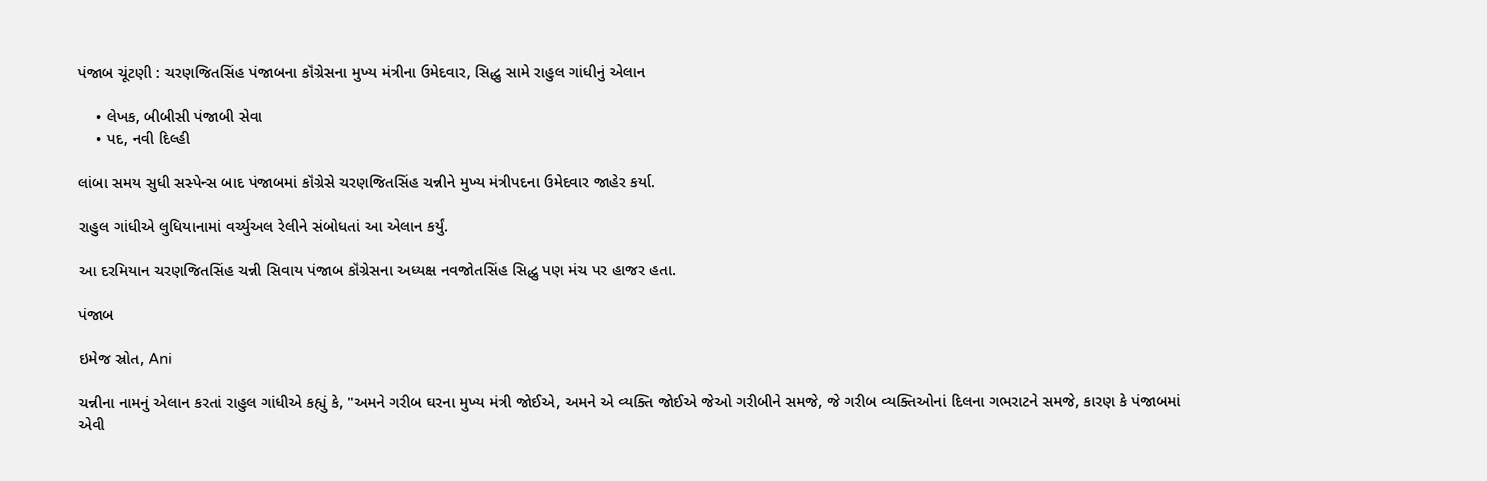પંજાબ ચૂંટણી : ચરણજિતસિંહ પંજાબના કૉંગ્રેસના મુખ્ય મંત્રીના ઉમેદવાર, સિદ્ધુ સામે રાહુલ ગાંધીનું એલાન

    • લેખક, બીબીસી પંજાબી સેવા
    • પદ, નવી દિલ્હી

લાંબા સમય સુધી સસ્પેન્સ બાદ પંજાબમાં કૉંગ્રેસે ચરણજિતસિંહ ચન્નીને મુખ્ય મંત્રીપદના ઉમેદવાર જાહેર કર્યા.

રાહુલ ગાંધીએ લુધિયાનામાં વર્ચ્યુઅલ રેલીને સંબોધતાં આ એલાન કર્યું.

આ દરમિયાન ચરણજિતસિંહ ચન્ની સિવાય પંજાબ કૉંગ્રેસના અધ્યક્ષ નવજોતસિંહ સિદ્ધુ પણ મંચ પર હાજર હતા.

પંજાબ

ઇમેજ સ્રોત, Ani

ચન્નીના નામનું એલાન કરતાં રાહુલ ગાંધીએ કહ્યું કે, "અમને ગરીબ ઘરના મુખ્ય મંત્રી જોઈએ, અમને એ વ્યક્તિ જોઈએ જેઓ ગરીબીને સમજે, જે ગરીબ વ્યક્તિઓનાં દિલના ગભરાટને સમજે, કારણ કે પંજાબમાં એવી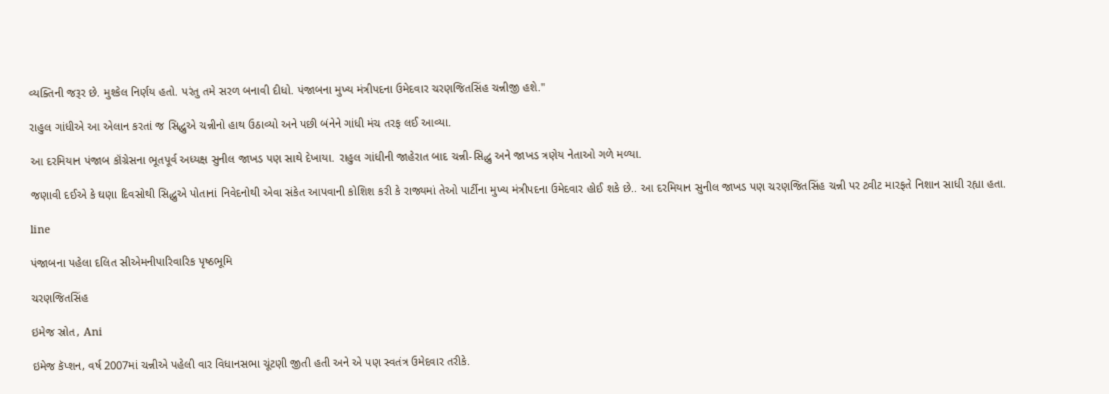વ્યક્તિની જરૂર છે. મુશ્કેલ નિર્ણય હતો. પરંતુ તમે સરળ બનાવી દીધો. પંજાબના મુખ્ય મંત્રીપદના ઉમેદવાર ચરણજિતસિંહ ચન્નીજી હશે."

રાહુલ ગાંધીએ આ એલાન કરતાં જ સિદ્ધુએ ચન્નીનો હાથ ઉઠાવ્યો અને પછી બંનેને ગાંધી મંચ તરફ લઈ આવ્યા.

આ દરમિયાન પંજાબ કૉંગ્રેસના ભૂતપૂર્વ અધ્યક્ષ સુનીલ જાખડ પણ સાથે દેખાયા. રાહુલ ગાંધીની જાહેરાત બાદ ચન્ની-સિદ્ધુ અને જાખડ ત્રણેય નેતાઓ ગળે મળ્યા.

જણાવી દઈએ કે ઘણા દિવસોથી સિદ્ધુએ પોતાનાં નિવેદનોથી એવા સંકેત આપવાની કોશિશ કરી કે રાજ્યમાં તેઓ પાર્ટીના મુખ્ય મંત્રીપદના ઉમેદવાર હોઈ શકે છે.. આ દરમિયાન સુનીલ જાખડ પણ ચરણજિતસિંહ ચન્ની પર ટ્વીટ મારફતે નિશાન સાધી રહ્યા હતા.

line

પંજાબના પહેલા દલિત સીએમનીપારિવારિક પૃષ્ઠભૂમિ

ચરણજિતસિંહ

ઇમેજ સ્રોત, Ani

ઇમેજ કૅપ્શન, વર્ષ 2007માં ચન્નીએ પહેલી વાર વિધાનસભા ચૂંટણી જીતી હતી અને એ પણ સ્વતંત્ર ઉમેદવાર તરીકે.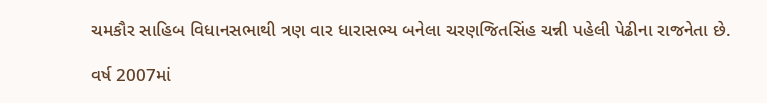ચમકૌર સાહિબ વિધાનસભાથી ત્રણ વાર ધારાસભ્ય બનેલા ચરણજિતસિંહ ચન્ની પહેલી પેઢીના રાજનેતા છે.

વર્ષ 2007માં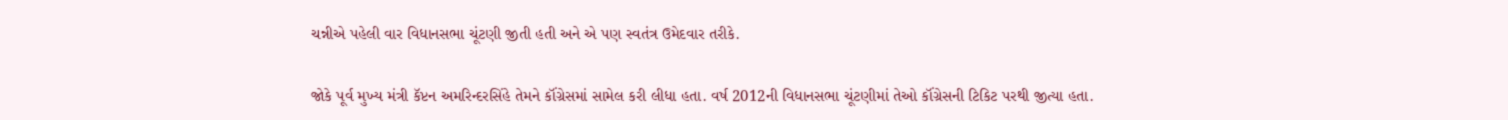ચન્નીએ પહેલી વાર વિધાનસભા ચૂંટણી જીતી હતી અને એ પણ સ્વતંત્ર ઉમેદવાર તરીકે.

જોકે પૂર્વ મુખ્ય મંત્રી કૅપ્ટન અમરિન્દરસિંહે તેમને કૉંગ્રેસમાં સામેલ કરી લીધા હતા. વર્ષ 2012ની વિધાનસભા ચૂંટણીમાં તેઓ કૉંગ્રેસની ટિકિટ પરથી જીત્યા હતા.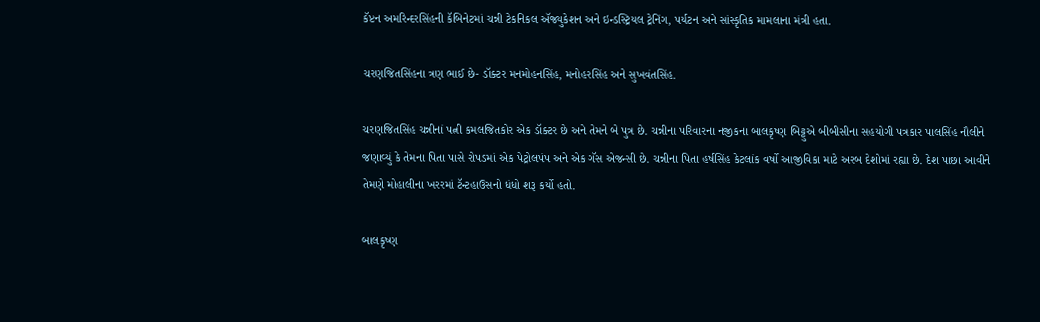કૅપ્ટન અમરિન્દરસિંહની કૅબિનેટમાં ચન્ની ટેકનિકલ ઍજ્યુકેશન અને ઇન્ડસ્ટ્રિયલ ટ્રેનિંગ, પર્યટન અને સાંસ્કૃતિક મામલાના મંત્રી હતા.

ચરણજિતસિંહના ત્રણ ભાઈ છે- ડૉક્ટર મનમોહનસિંહ, મનોહરસિંહ અને સુખવંતસિંહ.

ચરણજિતસિંહ ચન્નીનાં પત્ની કમલજિતકોર એક ડૉક્ટર છે અને તેમને બે પુત્ર છે. ચન્નીના પરિવારના નજીકના બાલકૃષ્ણ બિટ્ટુએ બીબીસીના સહયોગી પત્રકાર પાલસિંહ નૌલીને જણાવ્યું કે તેમના પિતા પાસે રોપડમાં એક પેટ્રોલપંપ અને એક ગૅસ એજન્સી છે. ચન્નીના પિતા હર્ષસિંહ કેટલાંક વર્ષો આજીવિકા માટે અરબ દેશોમાં રહ્યા છે. દેશ પાછા આવીને તેમણે મોહાલીના ખરરમાં ટૅન્ટહાઉસનો ધંધો શરૂ કર્યો હતો.

બાલકૃષ્ણ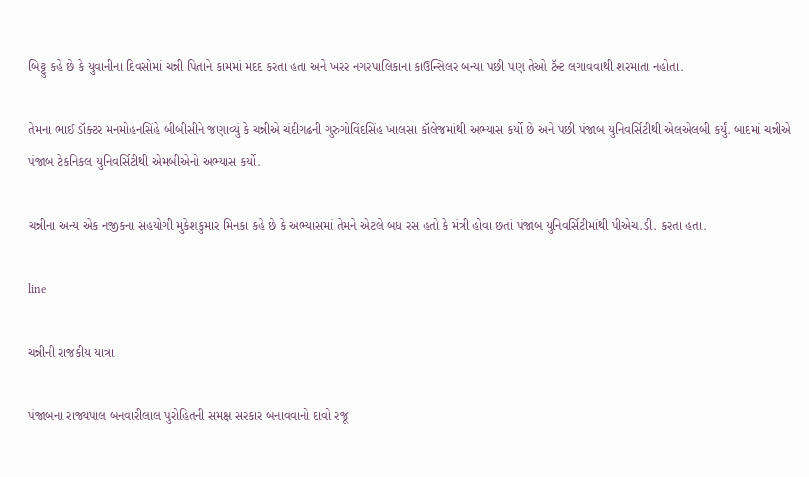બિટ્ટુ કહે છે કે યુવાનીના દિવસોમાં ચન્ની પિતાને કામમાં મદદ કરતા હતા અને ખરર નગરપાલિકાના કાઉન્સિલર બન્યા પછી પણ તેઓ ટૅન્ટ લગાવવાથી શરમાતા નહોતા.

તેમના ભાઈ ડૉક્ટર મનમોહનસિંહે બીબીસીને જણાવ્યું કે ચન્નીએ ચંદીગઢની ગુરુગોવિંદસિંહ ખાલસા કૉલેજમાંથી અભ્યાસ કર્યો છે અને પછી પંજાબ યુનિવર્સિટીથી એલએલબી કર્યું. બાદમાં ચન્નીએ પંજાબ ટેકનિકલ યુનિવર્સિટીથી એમબીએનો અભ્યાસ કર્યો.

ચન્નીના અન્ય એક નજીકના સહયોગી મુકેશકુમાર મિનકા કહે છે કે અભ્યાસમાં તેમને એટલે બધ રસ હતો કે મંત્રી હોવા છતાં પંજાબ યુનિવર્સિટીમાંથી પીએચ.ડી. કરતા હતા.

line

ચન્નીની રાજકીય યાત્રા

પંજાબના રાજ્યપાલ બનવારીલાલ પુરોહિતની સમક્ષ સરકાર બનાવવાનો દાવો રજૂ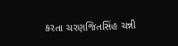કરતા ચરણજિતસિંહ ચન્ની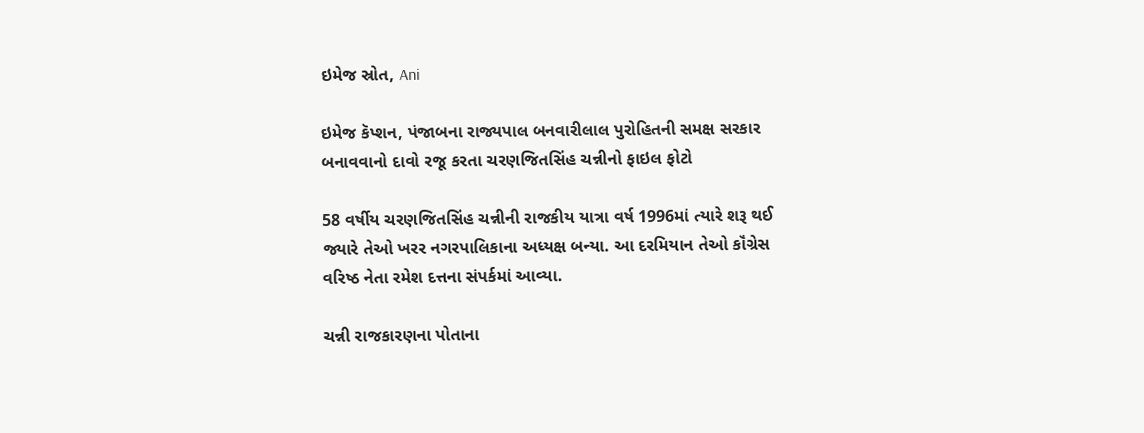ઇમેજ સ્રોત, Ani

ઇમેજ કૅપ્શન, પંજાબના રાજ્યપાલ બનવારીલાલ પુરોહિતની સમક્ષ સરકાર બનાવવાનો દાવો રજૂ કરતા ચરણજિતસિંહ ચન્નીનો ફાઇલ ફોટો

58 વર્ષીય ચરણજિતસિંહ ચન્નીની રાજકીય યાત્રા વર્ષ 1996માં ત્યારે શરૂ થઈ જ્યારે તેઓ ખરર નગરપાલિકાના અધ્યક્ષ બન્યા. આ દરમિયાન તેઓ કૉંગ્રેસ વરિષ્ઠ નેતા રમેશ દત્તના સંપર્કમાં આવ્યા.

ચન્ની રાજકારણના પોતાના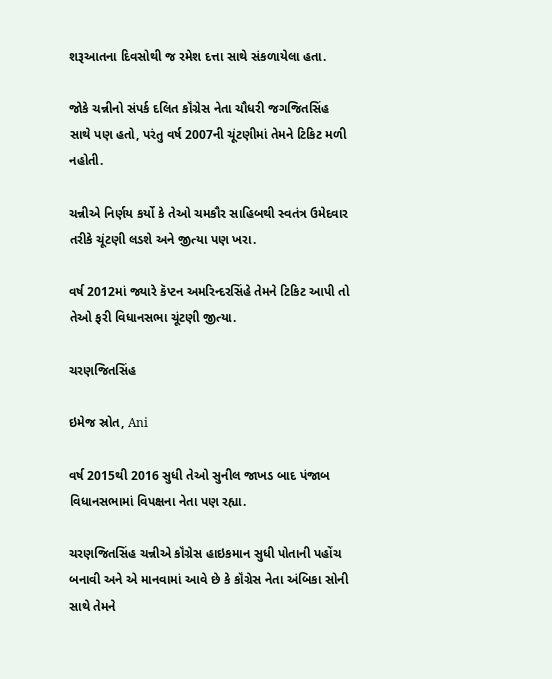શરૂઆતના દિવસોથી જ રમેશ દત્તા સાથે સંકળાયેલા હતા.

જોકે ચન્નીનો સંપર્ક દલિત કૉંગ્રેસ નેતા ચૌધરી જગજિતસિંહ સાથે પણ હતો, પરંતુ વર્ષ 2007ની ચૂંટણીમાં તેમને ટિકિટ મળી નહોતી.

ચન્નીએ નિર્ણય કર્યો કે તેઓ ચમકૌર સાહિબથી સ્વતંત્ર ઉમેદવાર તરીકે ચૂંટણી લડશે અને જીત્યા પણ ખરા.

વર્ષ 2012માં જ્યારે કૅપ્ટન અમરિન્દરસિંહે તેમને ટિકિટ આપી તો તેઓ ફરી વિધાનસભા ચૂંટણી જીત્યા.

ચરણજિતસિંહ

ઇમેજ સ્રોત, Ani

વર્ષ 2015થી 2016 સુધી તેઓ સુનીલ જાખડ બાદ પંજાબ વિધાનસભામાં વિપક્ષના નેતા પણ રહ્યા.

ચરણજિતસિંહ ચન્નીએ કૉંગ્રેસ હાઇકમાન સુધી પોતાની પહોંચ બનાવી અને એ માનવામાં આવે છે કે કૉંગ્રેસ નેતા અંબિકા સોની સાથે તેમને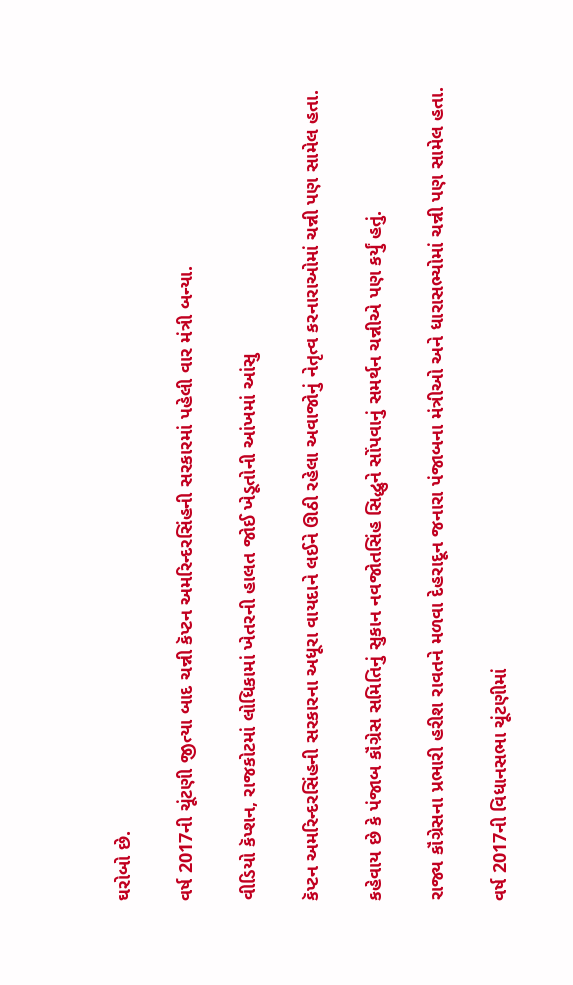ઘરોબો છે.

વર્ષ 2017ની ચૂંટણી જીત્યા બાદ ચન્ની કૅપ્ટન અમરિન્દરસિંહની સરકારમાં પહેલી વાર મંત્રી બન્યા.

વીડિયો કૅપ્શન, રાજકોટમાં લોધિકામાં ખેતરની હાલત જોઈ ખેડૂતોની આંખમાં આંસુ

કૅપ્ટન અમરિન્દરસિંહની સરકારના અધૂરા વાયદાને લઈને ઊઠી રહેલા અવાજોનું નેતૃત્વ કરનારાઓમાં ચન્ની પણ સામેલ હતા.

કહેવાય છે કે પંજાબ કૉંગ્રેસ સમિતિનું સુકાન નવજોતસિંહ સિદ્ધુને સોંપવાનું સમર્થન ચન્નીએ પણ કર્યું હતું.

રાજ્ય કૉંગ્રેસના પ્રભારી હરીશ રાવતને મળવા દેહરાદૂન જનારા પંજાબના મંત્રીઓ અને ધારાસભ્યોમાં ચન્ની પણ સામેલ હતા.

વર્ષ 2017ની વિધાનસભા ચૂંટણીમાં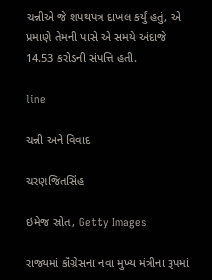ચન્નીએ જે શપથપત્ર દાખલ કર્યું હતું, એ પ્રમાણે તેમની પાસે એ સમયે અંદાજે 14.53 કરોડની સંપત્તિ હતી.

line

ચન્ની અને વિવાદ

ચરણજિતસિંહ

ઇમેજ સ્રોત, Getty Images

રાજ્યમાં કૉંગ્રેસના નવા મુખ્ય મંત્રીના રૂપમાં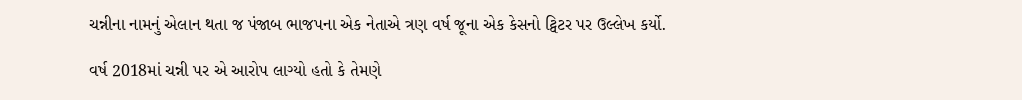ચન્નીના નામનું એલાન થતા જ પંજાબ ભાજપના એક નેતાએ ત્રણ વર્ષ જૂના એક કેસનો ટ્વિટર પર ઉલ્લેખ કર્યો.

વર્ષ 2018માં ચન્ની પર એ આરોપ લાગ્યો હતો કે તેમણે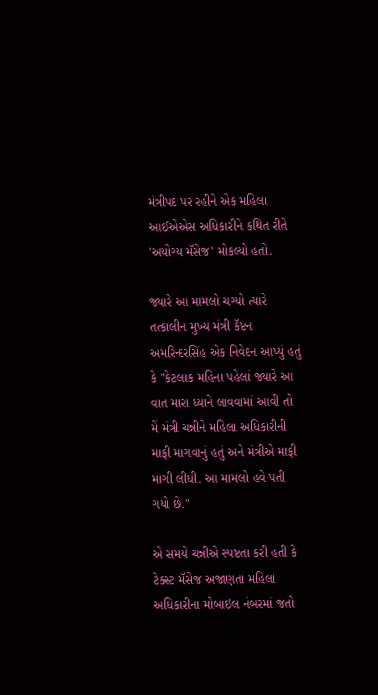મંત્રીપદ પર રહીને એક મહિલા આઈએએસ અધિકારીને કથિત રીતે 'અયોગ્ય મૅસેજ' મોકલ્યો હતો.

જ્યારે આ મામલો ચગ્યો ત્યારે તત્કાલીન મુખ્ય મંત્રી કૅપ્ટન અમરિન્દરસિંહ એક નિવેદન આપ્યું હતું કે "કેટલાક મહિના પહેલાં જ્યારે આ વાત મારા ધ્યાને લાવવામાં આવી તો મેં મંત્રી ચન્નીને મહિલા અધિકારીની માફી માગવાનું હતું અને મંત્રીએ માફી માગી લીધી. આ મામલો હવે પતી ગયો છે."

એ સમયે ચન્નીએ સ્પષ્ટતા કરી હતી કે ટેક્સ્ટ મૅસેજ અજાણતા મહિલા અધિકારીના મોબાઇલ નંબરમાં જતો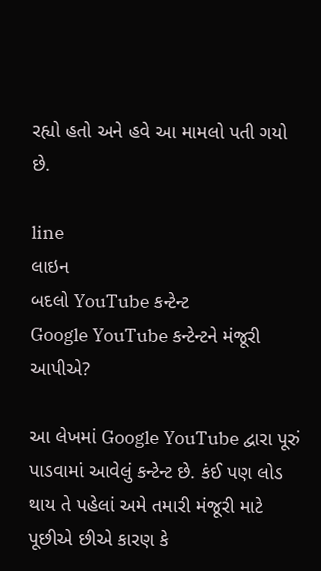રહ્યો હતો અને હવે આ મામલો પતી ગયો છે.

line
લાઇન
બદલો YouTube કન્ટેન્ટ
Google YouTube કન્ટેન્ટને મંજૂરી આપીએ?

આ લેખમાં Google YouTube દ્વારા પૂરું પાડવામાં આવેલું કન્ટેન્ટ છે. કંઈ પણ લોડ થાય તે પહેલાં અમે તમારી મંજૂરી માટે પૂછીએ છીએ કારણ કે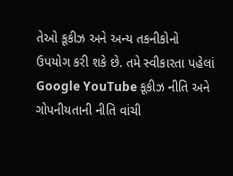તેઓ કૂકીઝ અને અન્ય તકનીકોનો ઉપયોગ કરી શકે છે. તમે સ્વીકારતા પહેલાં Google YouTube કૂકીઝ નીતિ અને ગોપનીયતાની નીતિ વાંચી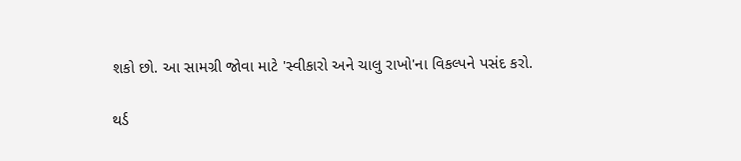શકો છો. આ સામગ્રી જોવા માટે 'સ્વીકારો અને ચાલુ રાખો'ના વિકલ્પને પસંદ કરો.

થર્ડ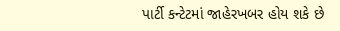પાર્ટી કન્ટેટમાં જાહેરખબર હોય શકે છે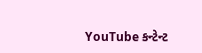YouTube કન્ટેન્ટ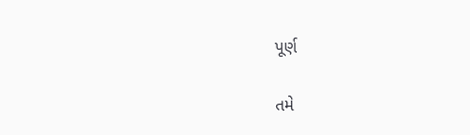પૂર્ણ

તમે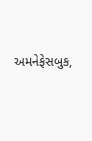અમનેફેસબુક,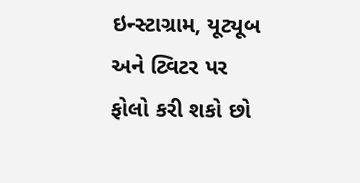ઇન્સ્ટાગ્રામ, યૂટ્યૂબ અને ટ્વિટર પર ફોલો કરી શકો છો